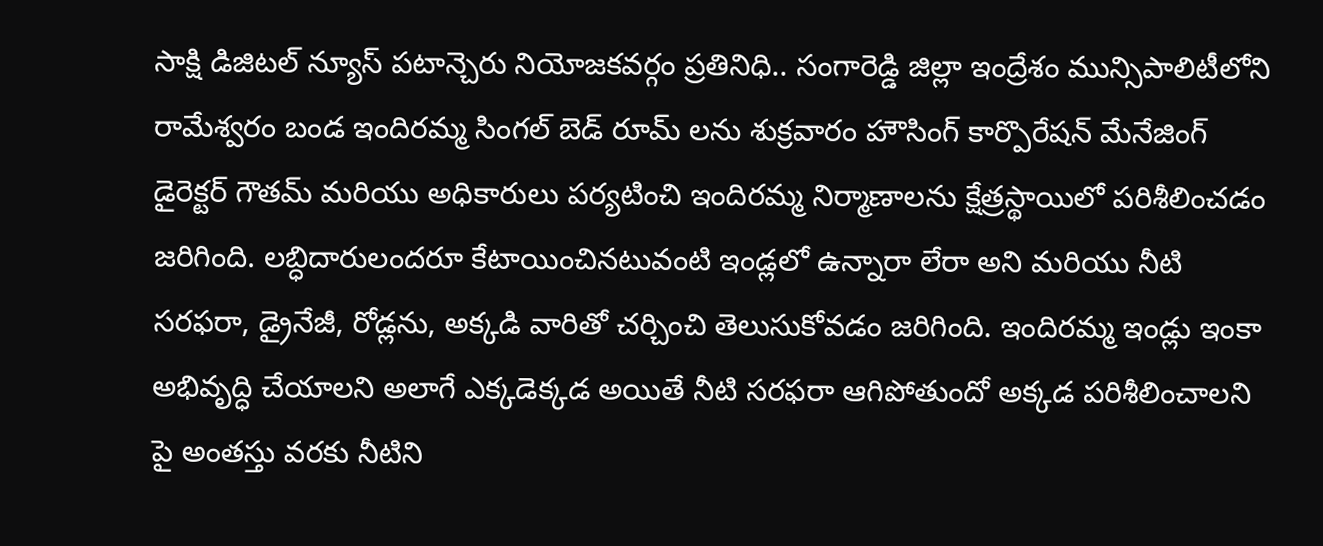సాక్షి డిజిటల్ న్యూస్ పటాన్చెరు నియోజకవర్గం ప్రతినిధి.. సంగారెడ్డి జిల్లా ఇంద్రేశం మున్సిపాలిటీలోని రామేశ్వరం బండ ఇందిరమ్మ సింగల్ బెడ్ రూమ్ లను శుక్రవారం హౌసింగ్ కార్పొరేషన్ మేనేజింగ్ డైరెక్టర్ గౌతమ్ మరియు అధికారులు పర్యటించి ఇందిరమ్మ నిర్మాణాలను క్షేత్రస్థాయిలో పరిశీలించడం జరిగింది. లబ్ధిదారులందరూ కేటాయించినటువంటి ఇండ్లలో ఉన్నారా లేరా అని మరియు నీటి సరఫరా, డ్రైనేజీ, రోడ్లను, అక్కడి వారితో చర్చించి తెలుసుకోవడం జరిగింది. ఇందిరమ్మ ఇండ్లు ఇంకా అభివృద్ధి చేయాలని అలాగే ఎక్కడెక్కడ అయితే నీటి సరఫరా ఆగిపోతుందో అక్కడ పరిశీలించాలని పై అంతస్తు వరకు నీటిని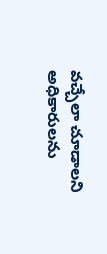వచ్చేలా చూడాలని అధికారులను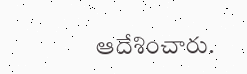ఆదేశించారు.